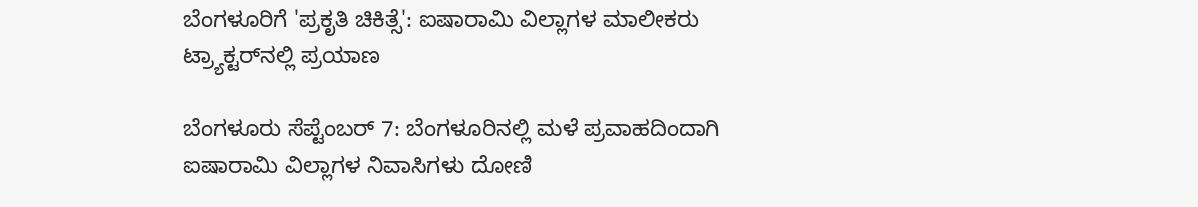ಬೆಂಗಳೂರಿಗೆ 'ಪ್ರಕೃತಿ ಚಿಕಿತ್ಸೆ': ಐಷಾರಾಮಿ ವಿಲ್ಲಾಗಳ ಮಾಲೀಕರು ಟ್ರ್ಯಾಕ್ಟರ್‌ನಲ್ಲಿ ಪ್ರಯಾಣ

ಬೆಂಗಳೂರು ಸೆಪ್ಟೆಂಬರ್ 7: ಬೆಂಗಳೂರಿನಲ್ಲಿ ಮಳೆ ಪ್ರವಾಹದಿಂದಾಗಿ ಐಷಾರಾಮಿ ವಿಲ್ಲಾಗಳ ನಿವಾಸಿಗಳು ದೋಣಿ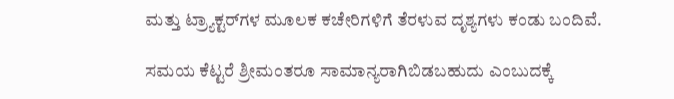ಮತ್ತು ಟ್ರ್ಯಾಕ್ಟರ್‌ಗಳ ಮೂಲಕ ಕಚೇರಿಗಳಿಗೆ ತೆರಳುವ ದೃಶ್ಯಗಳು ಕಂಡು ಬಂದಿವೆ.

ಸಮಯ ಕೆಟ್ಟರೆ ಶ್ರೀಮಂತರೂ ಸಾಮಾನ್ಯರಾಗಿಬಿಡಬಹುದು ಎಂಬುದಕ್ಕೆ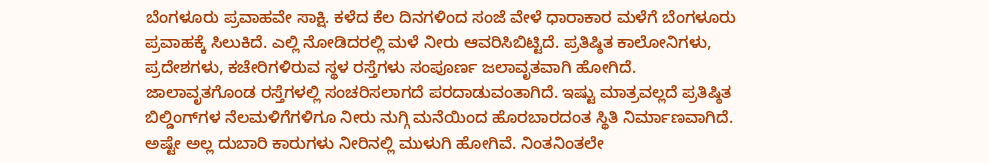ಬೆಂಗಳೂರು ಪ್ರವಾಹವೇ ಸಾಕ್ಷಿ. ಕಳೆದ ಕೆಲ ದಿನಗಳಿಂದ ಸಂಜೆ ವೇಳೆ ಧಾರಾಕಾರ ಮಳೆಗೆ ಬೆಂಗಳೂರು ಪ್ರವಾಹಕ್ಕೆ ಸಿಲುಕಿದೆ. ಎಲ್ಲಿ ನೋಡಿದರಲ್ಲಿ ಮಳೆ ನೀರು ಆವರಿಸಿಬಿಟ್ಟಿದೆ. ಪ್ರತಿಷ್ಠಿತ ಕಾಲೋನಿಗಳು, ಪ್ರದೇಶಗಳು, ಕಚೇರಿಗಳಿರುವ ಸ್ಥಳ ರಸ್ತೆಗಳು ಸಂಪೂರ್ಣ ಜಲಾವೃತವಾಗಿ ಹೋಗಿದೆ. ಜಾಲಾವೃತಗೊಂಡ ರಸ್ತೆಗಳಲ್ಲಿ ಸಂಚರಿಸಲಾಗದೆ ಪರದಾಡುವಂತಾಗಿದೆ. ಇಷ್ಟು ಮಾತ್ರವಲ್ಲದೆ ಪ್ರತಿಷ್ಠಿತ ಬಿಲ್ಡಿಂಗ್‌ಗಳ ನೆಲಮಳಿಗೆಗಳಿಗೂ ನೀರು ನುಗ್ಗಿ ಮನೆಯಿಂದ ಹೊರಬಾರದಂತ ಸ್ಥಿತಿ ನಿರ್ಮಾಣವಾಗಿದೆ. ಅಷ್ಟೇ ಅಲ್ಲ ದುಬಾರಿ ಕಾರುಗಳು ನೀರಿನಲ್ಲಿ ಮುಳುಗಿ ಹೋಗಿವೆ. ನಿಂತನಿಂತಲೇ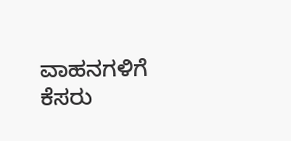ವಾಹನಗಳಿಗೆ ಕೆಸರು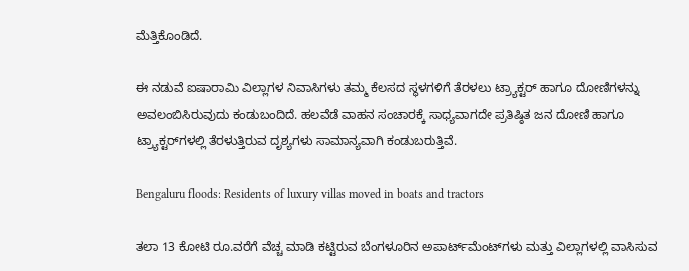ಮೆತ್ತಿಕೊಂಡಿದೆ.

ಈ ನಡುವೆ ಐಷಾರಾಮಿ ವಿಲ್ಲಾಗಳ ನಿವಾಸಿಗಳು ತಮ್ಮ ಕೆಲಸದ ಸ್ಥಳಗಳಿಗೆ ತೆರಳಲು ಟ್ರ್ಯಾಕ್ಟರ್‌ ಹಾಗೂ ದೋಣಿಗಳನ್ನು ಅವಲಂಬಿಸಿರುವುದು ಕಂಡುಬಂದಿದೆ. ಹಲವೆಡೆ ವಾಹನ ಸಂಚಾರಕ್ಕೆ ಸಾಧ್ಯವಾಗದೇ ಪ್ರತಿಷ್ಠಿತ ಜನ ದೋಣಿ ಹಾಗೂ ಟ್ರ್ಯಾಕ್ಟರ್‌ಗಳಲ್ಲಿ ತೆರಳುತ್ತಿರುವ ದೃಶ್ಯಗಳು ಸಾಮಾನ್ಯವಾಗಿ ಕಂಡುಬರುತ್ತಿವೆ.

Bengaluru floods: Residents of luxury villas moved in boats and tractors

ತಲಾ 13 ಕೋಟಿ ರೂ.ವರೆಗೆ ವೆಚ್ಚ ಮಾಡಿ ಕಟ್ಟಿರುವ ಬೆಂಗಳೂರಿನ ಅಪಾರ್ಟ್‌ಮೆಂಟ್‌ಗಳು ಮತ್ತು ವಿಲ್ಲಾಗಳಲ್ಲಿ ವಾಸಿಸುವ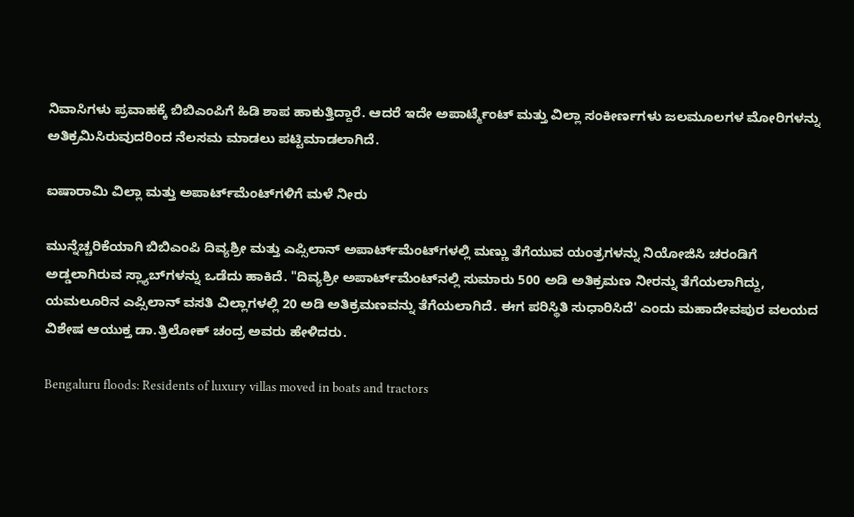ನಿವಾಸಿಗಳು ಪ್ರವಾಹಕ್ಕೆ ಬಿಬಿಎಂಪಿಗೆ ಹಿಡಿ ಶಾಪ ಹಾಕುತ್ತಿದ್ದಾರೆ. ಆದರೆ ಇದೇ ಅಪಾರ್ಟ್ಮೆಂಟ್ ಮತ್ತು ವಿಲ್ಲಾ ಸಂಕೀರ್ಣಗಳು ಜಲಮೂಲಗಳ ಮೋರಿಗಳನ್ನು ಅತಿಕ್ರಮಿಸಿರುವುದರಿಂದ ನೆಲಸಮ ಮಾಡಲು ಪಟ್ಟಿಮಾಡಲಾಗಿದೆ.

ಐಷಾರಾಮಿ ವಿಲ್ಲಾ ಮತ್ತು ಅಪಾರ್ಟ್‌ಮೆಂಟ್‌ಗಳಿಗೆ ಮಳೆ ನೀರು

ಮುನ್ನೆಚ್ಚರಿಕೆಯಾಗಿ ಬಿಬಿಎಂಪಿ ದಿವ್ಯಶ್ರೀ ಮತ್ತು ಎಪ್ಸಿಲಾನ್ ಅಪಾರ್ಟ್‌ಮೆಂಟ್‌ಗಳಲ್ಲಿ ಮಣ್ಣು ತೆಗೆಯುವ ಯಂತ್ರಗಳನ್ನು ನಿಯೋಜಿಸಿ ಚರಂಡಿಗೆ ಅಡ್ಡಲಾಗಿರುವ ಸ್ಲ್ಯಾಬ್‌ಗಳನ್ನು ಒಡೆದು ಹಾಕಿದೆ. "ದಿವ್ಯಶ್ರೀ ಅಪಾರ್ಟ್‌ಮೆಂಟ್‌ನಲ್ಲಿ ಸುಮಾರು 500 ಅಡಿ ಅತಿಕ್ರಮಣ ನೀರನ್ನು ತೆಗೆಯಲಾಗಿದ್ದು, ಯಮಲೂರಿನ ಎಪ್ಸಿಲಾನ್ ವಸತಿ ವಿಲ್ಲಾಗಳಲ್ಲಿ 20 ಅಡಿ ಅತಿಕ್ರಮಣವನ್ನು ತೆಗೆಯಲಾಗಿದೆ. ಈಗ ಪರಿಸ್ಥಿತಿ ಸುಧಾರಿಸಿದೆ' ಎಂದು ಮಹಾದೇವಪುರ ವಲಯದ ವಿಶೇಷ ಆಯುಕ್ತ ಡಾ.ತ್ರಿಲೋಕ್ ಚಂದ್ರ ಅವರು ಹೇಳಿದರು.

Bengaluru floods: Residents of luxury villas moved in boats and tractors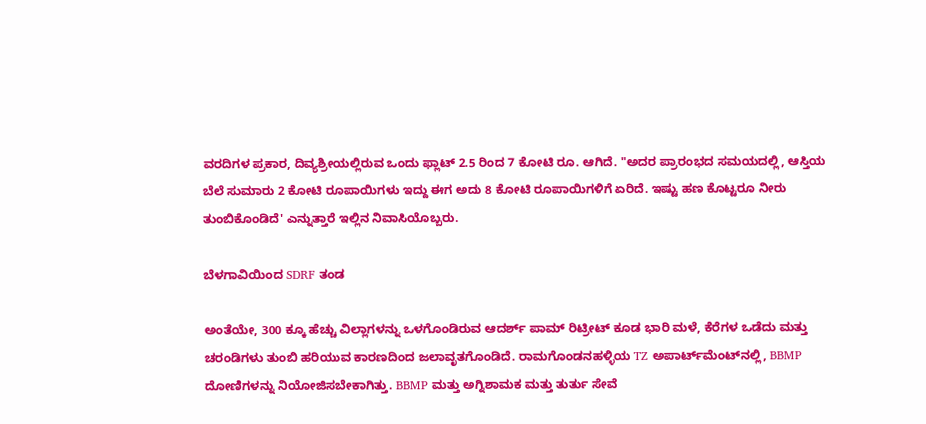ವರದಿಗಳ ಪ್ರಕಾರ, ದಿವ್ಯಶ್ರೀಯಲ್ಲಿರುವ ಒಂದು ಫ್ಲಾಟ್ 2.5 ರಿಂದ 7 ಕೋಟಿ ರೂ. ಆಗಿದೆ. "ಅದರ ಪ್ರಾರಂಭದ ಸಮಯದಲ್ಲಿ, ಆಸ್ತಿಯ ಬೆಲೆ ಸುಮಾರು 2 ಕೋಟಿ ರೂಪಾಯಿಗಳು ಇದ್ದು ಈಗ ಅದು 8 ಕೋಟಿ ರೂಪಾಯಿಗಳಿಗೆ ಏರಿದೆ. ಇಷ್ಟು ಹಣ ಕೊಟ್ಟರೂ ನೀರು ತುಂಬಿಕೊಂಡಿದೆ' ಎನ್ನುತ್ತಾರೆ ಇಲ್ಲಿನ ನಿವಾಸಿಯೊಬ್ಬರು.

ಬೆಳಗಾವಿಯಿಂದ SDRF ತಂಡ

ಅಂತೆಯೇ, 300 ಕ್ಕೂ ಹೆಚ್ಚು ವಿಲ್ಲಾಗಳನ್ನು ಒಳಗೊಂಡಿರುವ ಆದರ್ಶ್ ಪಾಮ್ ರಿಟ್ರೀಟ್ ಕೂಡ ಭಾರಿ ಮಳೆ, ಕೆರೆಗಳ ಒಡೆದು ಮತ್ತು ಚರಂಡಿಗಳು ತುಂಬಿ ಹರಿಯುವ ಕಾರಣದಿಂದ ಜಲಾವೃತಗೊಂಡಿದೆ. ರಾಮಗೊಂಡನಹಳ್ಳಿಯ TZ ಅಪಾರ್ಟ್‌ಮೆಂಟ್‌ನಲ್ಲಿ, BBMP ದೋಣಿಗಳನ್ನು ನಿಯೋಜಿಸಬೇಕಾಗಿತ್ತು. BBMP ಮತ್ತು ಅಗ್ನಿಶಾಮಕ ಮತ್ತು ತುರ್ತು ಸೇವೆ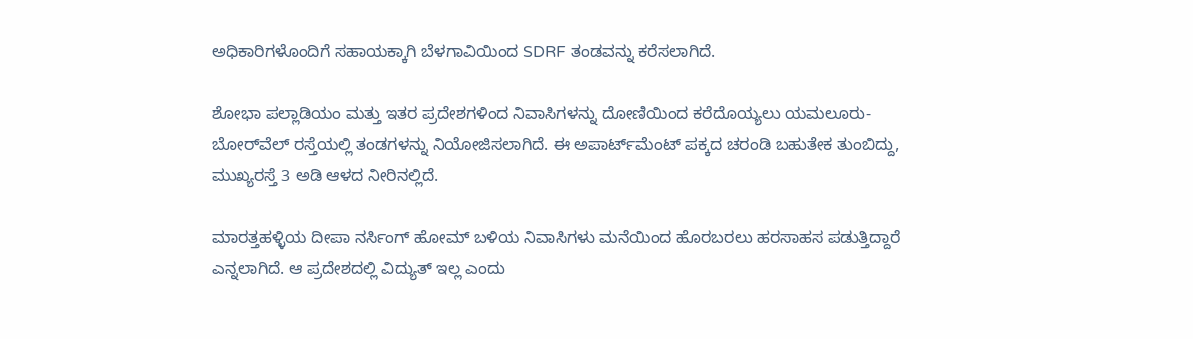ಅಧಿಕಾರಿಗಳೊಂದಿಗೆ ಸಹಾಯಕ್ಕಾಗಿ ಬೆಳಗಾವಿಯಿಂದ SDRF ತಂಡವನ್ನು ಕರೆಸಲಾಗಿದೆ.

ಶೋಭಾ ಪಲ್ಲಾಡಿಯಂ ಮತ್ತು ಇತರ ಪ್ರದೇಶಗಳಿಂದ ನಿವಾಸಿಗಳನ್ನು ದೋಣಿಯಿಂದ ಕರೆದೊಯ್ಯಲು ಯಮಲೂರು-ಬೋರ್‌ವೆಲ್ ರಸ್ತೆಯಲ್ಲಿ ತಂಡಗಳನ್ನು ನಿಯೋಜಿಸಲಾಗಿದೆ. ಈ ಅಪಾರ್ಟ್‌ಮೆಂಟ್ ಪಕ್ಕದ ಚರಂಡಿ ಬಹುತೇಕ ತುಂಬಿದ್ದು, ಮುಖ್ಯರಸ್ತೆ 3 ಅಡಿ ಆಳದ ನೀರಿನಲ್ಲಿದೆ.

ಮಾರತ್ತಹಳ್ಳಿಯ ದೀಪಾ ನರ್ಸಿಂಗ್ ಹೋಮ್ ಬಳಿಯ ನಿವಾಸಿಗಳು ಮನೆಯಿಂದ ಹೊರಬರಲು ಹರಸಾಹಸ ಪಡುತ್ತಿದ್ದಾರೆ ಎನ್ನಲಾಗಿದೆ. ಆ ಪ್ರದೇಶದಲ್ಲಿ ವಿದ್ಯುತ್ ಇಲ್ಲ ಎಂದು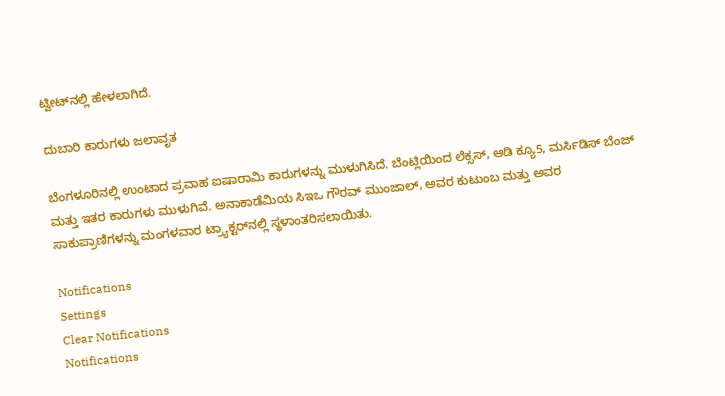ಟ್ವೀಟ್‌ನಲ್ಲಿ ಹೇಳಲಾಗಿದೆ.

ದುಬಾರಿ ಕಾರುಗಳು ಜಲಾವೃತ

ಬೆಂಗಳೂರಿನಲ್ಲಿ ಉಂಟಾದ ಪ್ರವಾಹ ಐಷಾರಾಮಿ ಕಾರುಗಳನ್ನು ಮುಳುಗಿಸಿದೆ. ಬೆಂಟ್ಲಿಯಿಂದ ಲೆಕ್ಸಸ್, ಆಡಿ ಕ್ಯೂ5, ಮರ್ಸಿಡಿಸ್ ಬೆಂಜ್ ಮತ್ತು ಇತರ ಕಾರುಗಳು ಮುಳುಗಿವೆ. ಅನಾಕಾಡೆಮಿಯ ಸಿಇಒ ಗೌರವ್ ಮುಂಜಾಲ್, ಅವರ ಕುಟುಂಬ ಮತ್ತು ಅವರ ಸಾಕುಪ್ರಾಣಿಗಳನ್ನು ಮಂಗಳವಾರ ಟ್ರ್ಯಾಕ್ಟರ್‌ನಲ್ಲಿ ಸ್ಥಳಾಂತರಿಸಲಾಯಿತು.

Notifications
Settings
Clear Notifications
Notifications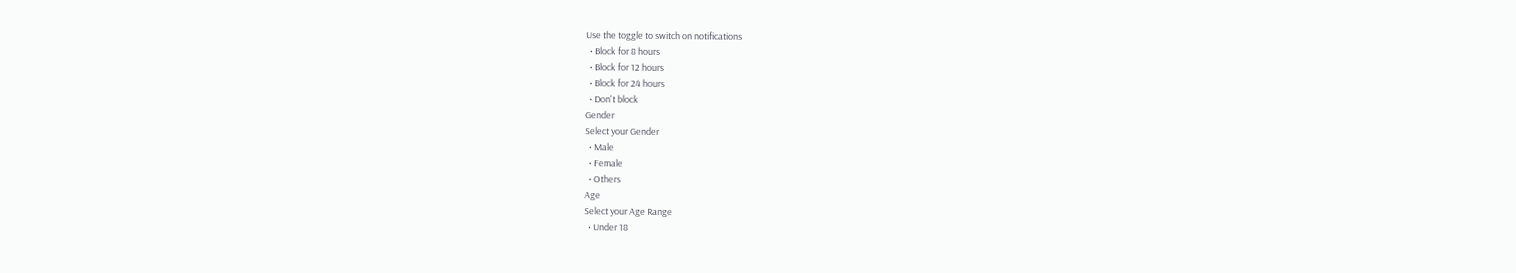Use the toggle to switch on notifications
  • Block for 8 hours
  • Block for 12 hours
  • Block for 24 hours
  • Don't block
Gender
Select your Gender
  • Male
  • Female
  • Others
Age
Select your Age Range
  • Under 18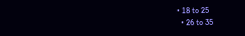• 18 to 25
  • 26 to 35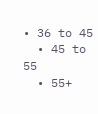• 36 to 45
  • 45 to 55
  • 55+